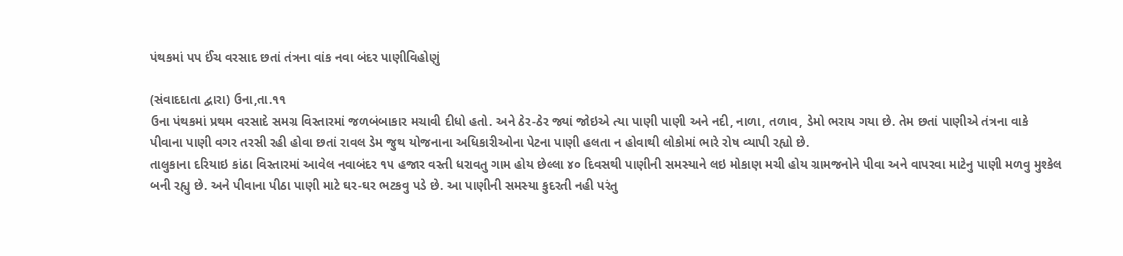પંથકમાં પપ ઈંચ વરસાદ છતાં તંત્રના વાંક નવા બંદર પાણીવિહોણું

(સંવાદદાતા દ્વારા) ઉના,તા.૧૧
ઉના પંથકમાં પ્રથમ વરસાદે સમગ્ર વિસ્તારમાં જળબંબાકાર મચાવી દીધો હતો. અને ઠેર-ઠેર જ્યાં જોઇએ ત્યા પાણી પાણી અને નદી, નાળા, તળાવ, ડેમો ભરાય ગયા છે. તેમ છતાં પાણીએ તંત્રના વાકે પીવાના પાણી વગર તરસી રહી હોવા છતાં રાવલ ડેમ જુથ યોજનાના અધિકારીઓના પેટના પાણી હલતા ન હોવાથી લોકોમાં ભારે રોષ વ્યાપી રહ્યો છે.
તાલુકાના દરિયાઇ કાંઠા વિસ્તારમાં આવેલ નવાબંદર ૧૫ હજાર વસ્તી ધરાવતુ ગામ હોય છેલ્લા ૪૦ દિવસથી પાણીની સમસ્યાને લઇ મોકાણ મચી હોય ગ્રામજનોને પીવા અને વાપરવા માટેનુ પાણી મળવુ મુશ્કેલ બની રહ્યુ છે. અને પીવાના પીઠા પાણી માટે ઘર-ઘર ભટકવુ પડે છે. આ પાણીની સમસ્યા કુદરતી નહી પરંતુ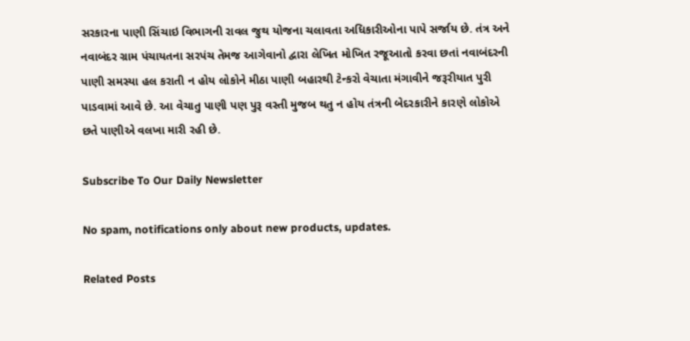સરકારના પાણી સિંચાઇ વિભાગની રાવલ જુથ યોજના ચલાવતા અધિકારીઓના પાપે સર્જાય છે. તંત્ર અને નવાબંદર ગ્રામ પંચાયતના સરપંચ તેમજ આગેવાનો દ્વારા લેખિત મોખિત રજૂઆતો કરવા છતાં નવાબંદરની પાણી સમસ્યા હલ કરાતી ન હોય લોકોને મીઠા પાણી બહારથી ટેન્કરો વેચાતા મંગાવીને જરૂરીયાત પુરી પાડવામાં આવે છે. આ વેચાતુ પાણી પણ પુરૂ વસ્તી મુજબ થતુ ન હોય તંત્રની બેદરકારીને કારણે લોકોએ છતે પાણીએ વલખા મારી રહી છે.

Subscribe To Our Daily Newsletter

No spam, notifications only about new products, updates.

Related Posts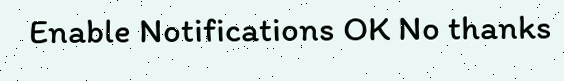Enable Notifications OK No thanks